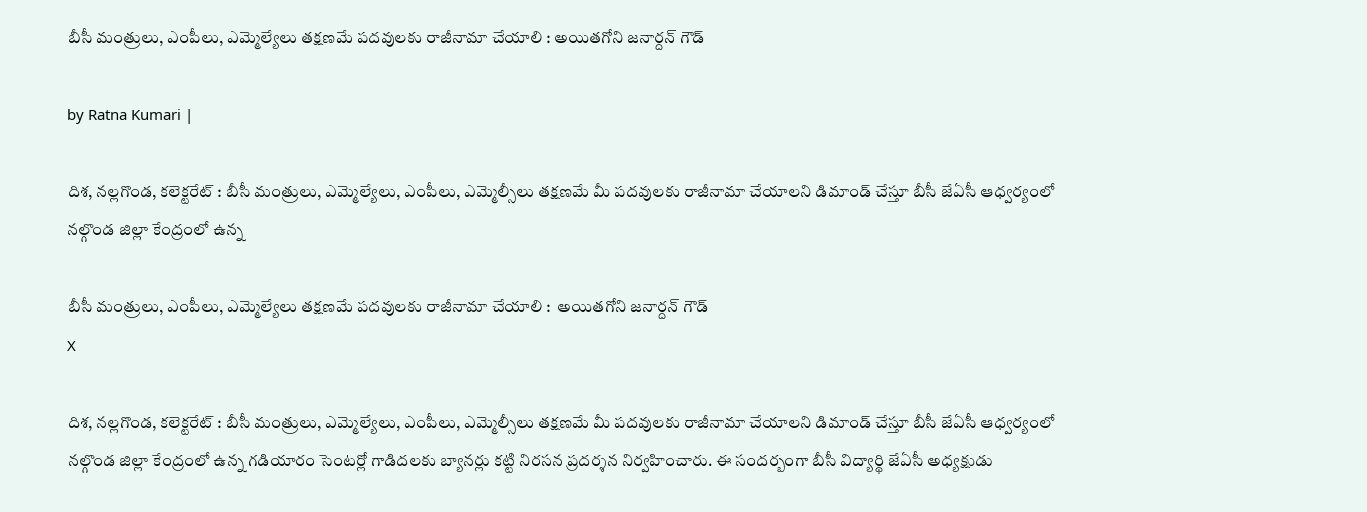బీసీ మంత్రులు, ఎంపీలు, ఎమ్మెల్యేలు త‌క్ష‌ణ‌మే ప‌ద‌వుల‌కు రాజీనామా చేయాలి : అయిత‌గోని జ‌నార్ద‌న్ గౌడ్

by Ratna Kumari |

దిశ, నల్లగొండ, కలెక్టరేట్ : బీసీ మంత్రులు, ఎమ్మెల్యేలు, ఎంపీలు, ఎమ్మెల్సీలు తక్షణమే మీ పదవులకు రాజీనామా చేయాలని డిమాండ్ చేస్తూ బీసీ జేఏసీ ఆధ్వర్యంలో నల్గొండ జిల్లా కేంద్రంలో ఉన్న

బీసీ మంత్రులు, ఎంపీలు, ఎమ్మెల్యేలు త‌క్ష‌ణ‌మే ప‌ద‌వుల‌కు రాజీనామా చేయాలి :  అయిత‌గోని జ‌నార్ద‌న్ గౌడ్
X

దిశ, నల్లగొండ, కలెక్టరేట్ : బీసీ మంత్రులు, ఎమ్మెల్యేలు, ఎంపీలు, ఎమ్మెల్సీలు తక్షణమే మీ పదవులకు రాజీనామా చేయాలని డిమాండ్ చేస్తూ బీసీ జేఏసీ ఆధ్వర్యంలో నల్గొండ జిల్లా కేంద్రంలో ఉన్న గడియారం సెంటర్లో గాడిదలకు బ్యానర్లు కట్టి నిరసన ప్రదర్శన నిర్వహించారు. ఈ సందర్బంగా బీసీ విద్యార్థి జేఏసీ అధ్యక్షుడు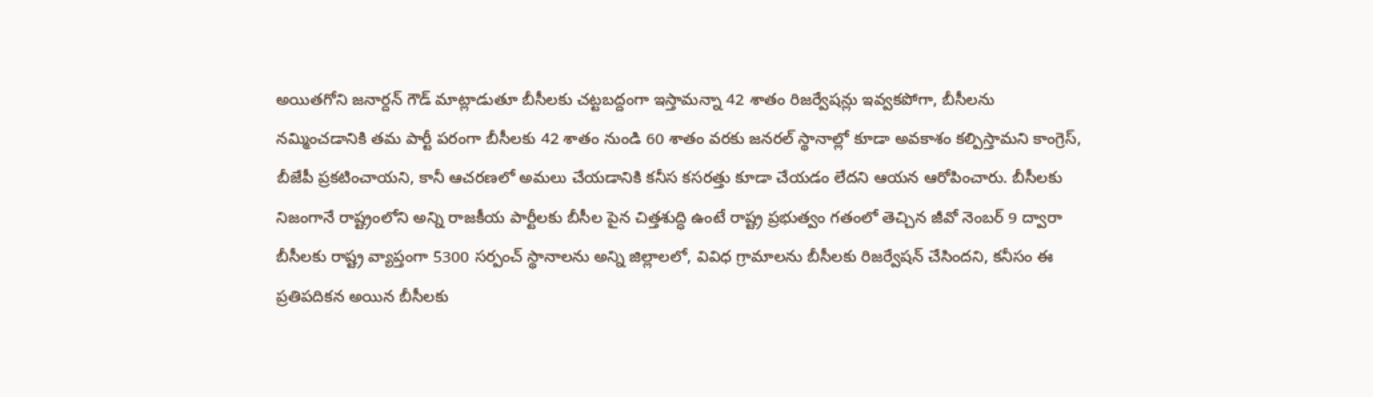అయితగోని జనార్దన్ గౌడ్ మాట్లాడుతూ బీసీలకు చట్టబద్దంగా ఇస్తామన్నా 42 శాతం రిజర్వేషన్లు ఇవ్వకపోగా, బీసీలను నమ్మించడానికి తమ పార్టీ పరంగా బీసీలకు 42 శాతం నుండి 60 శాతం వరకు జనరల్ స్థానాల్లో కూడా అవకాశం కల్పిస్తామని కాంగ్రెస్, బీజేపీ ప్రకటించాయని, కానీ ఆచరణలో అమలు చేయడానికి కనీస కసరత్తు కూడా చేయడం లేదని ఆయన ఆరోపించారు. బీసీలకు నిజంగానే రాష్ట్రంలోని అన్ని రాజకీయ పార్టీలకు బీసీల పైన చిత్తశుద్ధి ఉంటే రాష్ట్ర ప్రభుత్వం గతంలో తెచ్చిన జీవో నెంబర్ 9 ద్వారా బీసీలకు రాష్ట్ర వ్యాప్తంగా 5300 సర్పంచ్ స్థానాలను అన్ని జిల్లాలలో, వివిధ గ్రామాలను బీసీలకు రిజర్వేషన్ చేసిందని, కనీసం ఈ ప్రతిపదికన అయిన బీసీలకు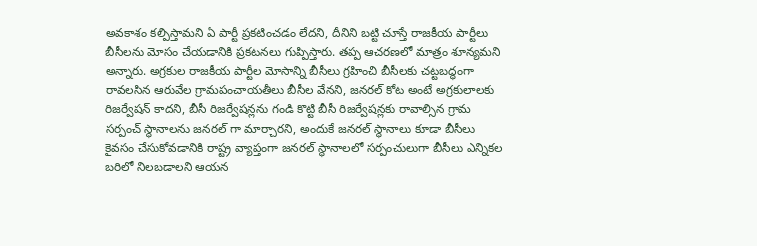అవకాశం కల్పిస్తామని ఏ పార్టీ ప్రకటించడం లేదని, దీనిని బట్టి చూస్తే రాజకీయ పార్టీలు బీసీలను మోసం చేయడానికి ప్రకటనలు గుప్పిస్తారు. తప్ప ఆచరణలో మాత్రం శూన్యమని అన్నారు. అగ్రకుల రాజకీయ పార్టీల మోసాన్ని బీసీలు గ్రహించి బీసీలకు చట్టబద్ధంగా రావలసిన ఆరువేల గ్రామపంచాయతీలు బీసీల వేనని, జనరల్ కోట అంటే అగ్రకులాలకు రిజర్వేషన్ కాదని, బీసీ రిజర్వేషన్లను గండి కొట్టి బీసీ రిజర్వేషన్లకు రావాల్సిన‌ గ్రామ సర్పంచ్ స్థానాలను జనరల్ గా మార్చారని, అందుకే జనరల్ స్థానాలు కూడా బీసీలు కైవసం చేసుకోవడానికి రాష్ట్ర వ్యాప్తంగా జనరల్ స్థానాలలో సర్పంచులుగా బీసీలు ఎన్నికల బరిలో నిలబడాలని ఆయన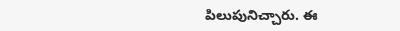పిలుపునిచ్చారు. ఈ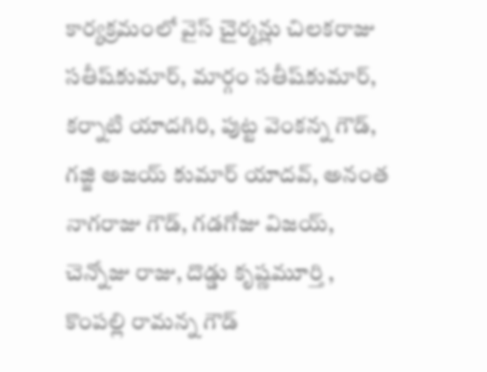కార్యక్రమంలో వైస్ చైర్మన్లు చిలకరాజు సతీష్‌కుమార్, మార్గం సతీష్‌కుమార్, కర్నాటి యాదగిరి, పుట్ట వెంకన్న గౌడ్, గజ్జి అజయ్ కుమార్ యాదవ్, అనంత నాగరాజు గౌడ్, గడగోజు విజయ్, చెన్నోజు రాజు, దొడ్డు కృష్ణమూర్తి , కొంపల్లి రామన్న గౌడ్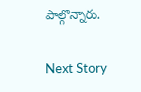పాల్గొన్నారు.

Next Story